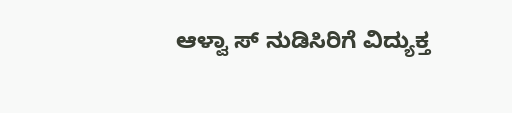ಆಳ್ವಾ ಸ್ ನುಡಿಸಿರಿಗೆ ವಿದ್ಯುಕ್ತ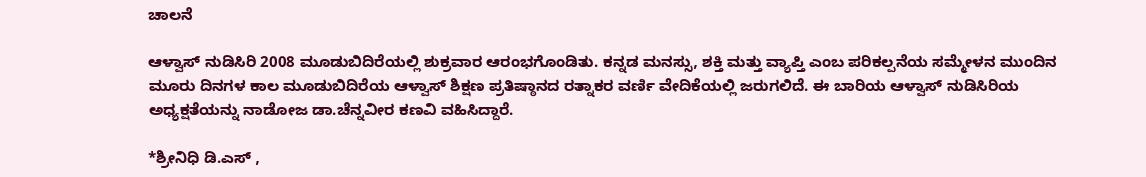ಚಾಲನೆ

ಆಳ್ವಾಸ್ ನುಡಿಸಿರಿ 2008 ಮೂಡುಬಿದಿರೆಯಲ್ಲಿ ಶುಕ್ರವಾರ ಆರಂಭಗೊಂಡಿತು. ಕನ್ನಡ ಮನಸ್ಸು, ಶಕ್ತಿ ಮತ್ತು ವ್ಯಾಪ್ತಿ ಎಂಬ ಪರಿಕಲ್ಪನೆಯ ಸಮ್ಮೇಳನ ಮುಂದಿನ ಮೂರು ದಿನಗಳ ಕಾಲ ಮೂಡುಬಿದಿರೆಯ ಆಳ್ವಾಸ್ ಶಿಕ್ಷಣ ಪ್ರತಿಷ್ಠಾನದ ರತ್ನಾಕರ ವರ್ಣಿ ವೇದಿಕೆಯಲ್ಲಿ ಜರುಗಲಿದೆ. ಈ ಬಾರಿಯ ಆಳ್ವಾಸ್ ನುಡಿಸಿರಿಯ ಅಧ್ಯಕ್ಷತೆಯನ್ನು ನಾಡೋಜ ಡಾ.ಚೆನ್ನವೀರ ಕಣವಿ ವಹಿಸಿದ್ದಾರೆ.

*ಶ್ರೀನಿಧಿ ಡಿ.ಎಸ್ ,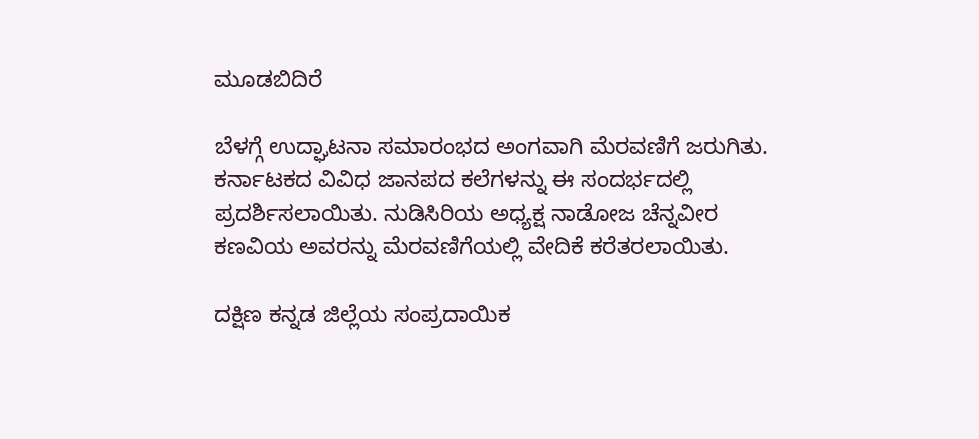ಮೂಡಬಿದಿರೆ

ಬೆಳಗ್ಗೆ ಉದ್ಘಾಟನಾ ಸಮಾರಂಭದ ಅಂಗವಾಗಿ ಮೆರವಣಿಗೆ ಜರುಗಿತು. ಕರ್ನಾಟಕದ ವಿವಿಧ ಜಾನಪದ ಕಲೆಗಳನ್ನು ಈ ಸಂದರ್ಭದಲ್ಲಿ ಪ್ರದರ್ಶಿಸಲಾಯಿತು. ನುಡಿಸಿರಿಯ ಅಧ್ಯಕ್ಷ ನಾಡೋಜ ಚೆನ್ನವೀರ ಕಣವಿಯ ಅವರನ್ನು ಮೆರವಣಿಗೆಯಲ್ಲಿ ವೇದಿಕೆ ಕರೆತರಲಾಯಿತು.

ದಕ್ಷಿಣ ಕನ್ನಡ ಜಿಲ್ಲೆಯ ಸಂಪ್ರದಾಯಿಕ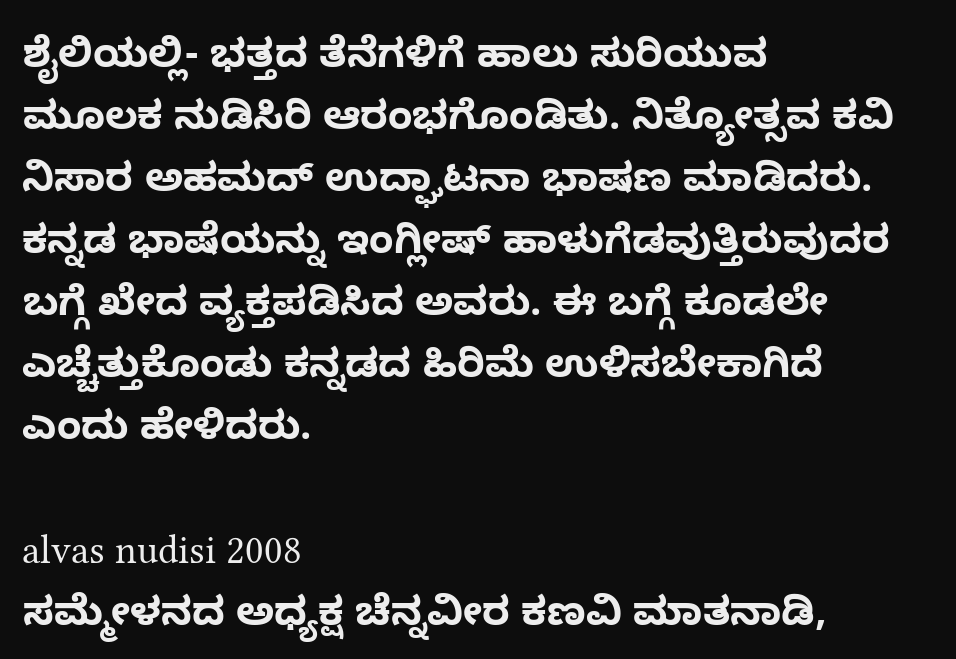ಶೈಲಿಯಲ್ಲಿ- ಭತ್ತದ ತೆನೆಗಳಿಗೆ ಹಾಲು ಸುರಿಯುವ ಮೂಲಕ ನುಡಿಸಿರಿ ಆರಂಭಗೊಂಡಿತು. ನಿತ್ಯೋತ್ಸವ ಕವಿ ನಿಸಾರ ಅಹಮದ್ ಉದ್ಘಾಟನಾ ಭಾಷಣ ಮಾಡಿದರು. ಕನ್ನಡ ಭಾಷೆಯನ್ನು ಇಂಗ್ಲೀಷ್ ಹಾಳುಗೆಡವುತ್ತಿರುವುದರ ಬಗ್ಗೆ ಖೇದ ವ್ಯಕ್ತಪಡಿಸಿದ ಅವರು. ಈ ಬಗ್ಗೆ ಕೂಡಲೇ ಎಚ್ಚೆತ್ತುಕೊಂಡು ಕನ್ನಡದ ಹಿರಿಮೆ ಉಳಿಸಬೇಕಾಗಿದೆ ಎಂದು ಹೇಳಿದರು.

alvas nudisi 2008
ಸಮ್ಮೇಳನದ ಅಧ್ಯಕ್ಷ ಚೆನ್ನವೀರ ಕಣವಿ ಮಾತನಾಡಿ,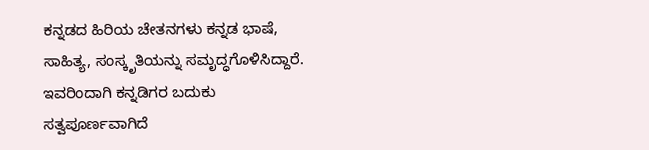ಕನ್ನಡದ ಹಿರಿಯ ಚೇತನಗಳು ಕನ್ನಡ ಭಾಷೆ, ಸಾಹಿತ್ಯ, ಸಂಸ್ಕೃತಿಯನ್ನು ಸಮೃದ್ಧಗೊಳಿಸಿದ್ದಾರೆ. ಇವರಿಂದಾಗಿ ಕನ್ನಡಿಗರ ಬದುಕು ಸತ್ವಪೂರ್ಣವಾಗಿದೆ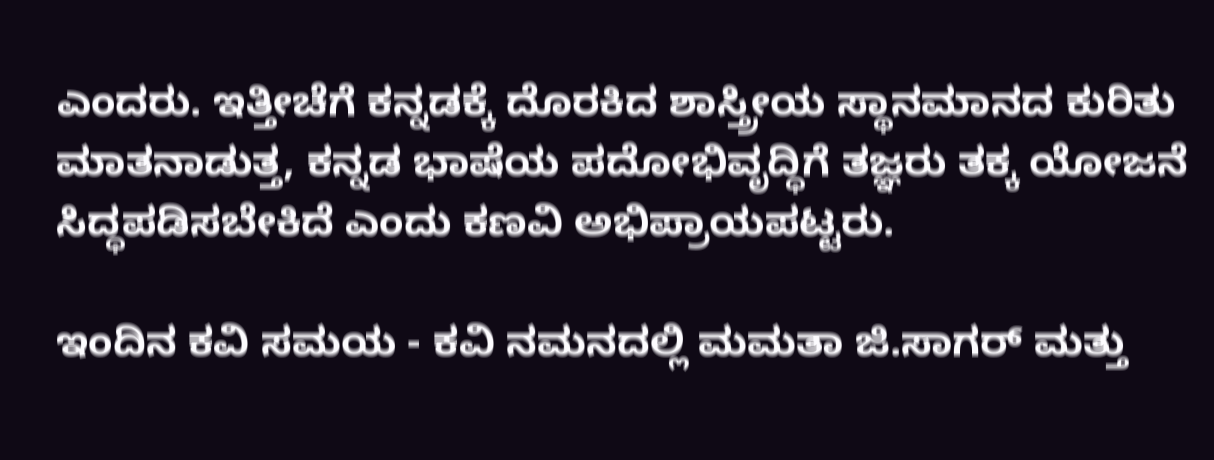ಎಂದರು. ಇತ್ತೀಚೆಗೆ ಕನ್ನಡಕ್ಕೆ ದೊರಕಿದ ಶಾಸ್ತ್ರೀಯ ಸ್ಥಾನಮಾನದ ಕುರಿತು ಮಾತನಾಡುತ್ತ, ಕನ್ನಡ ಭಾಷೆಯ ಪದೋಭಿವೃದ್ಧಿಗೆ ತಜ್ಞರು ತಕ್ಕ ಯೋಜನೆ ಸಿದ್ಧಪಡಿಸಬೇಕಿದೆ ಎಂದು ಕಣವಿ ಅಭಿಪ್ರಾಯಪಟ್ಟರು.

ಇಂದಿನ ಕವಿ ಸಮಯ - ಕವಿ ನಮನದಲ್ಲಿ ಮಮತಾ ಜಿ.ಸಾಗರ್ ಮತ್ತು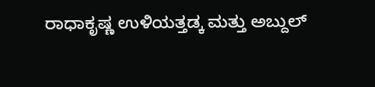ರಾಧಾಕೃಷ್ಣ ಉಳಿಯತ್ತಡ್ಕ ಮತ್ತು ಅಬ್ದುಲ್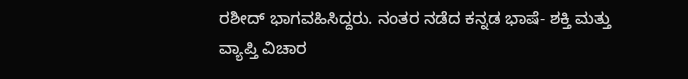ರಶೀದ್ ಭಾಗವಹಿಸಿದ್ದರು. ನಂತರ ನಡೆದ ಕನ್ನಡ ಭಾಷೆ- ಶಕ್ತಿ ಮತ್ತು ವ್ಯಾಪ್ತಿ ವಿಚಾರ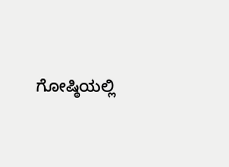ಗೋಷ್ಠಿಯಲ್ಲಿ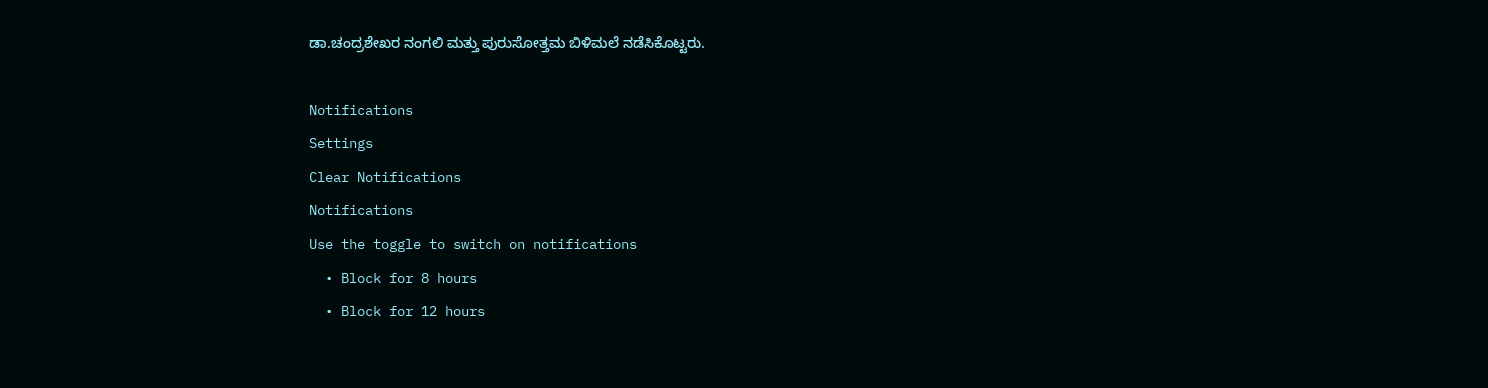ಡಾ.ಚಂದ್ರಶೇಖರ ನಂಗಲಿ ಮತ್ತು ಪುರುಸೋತ್ತಮ ಬಿಳಿಮಲೆ ನಡೆಸಿಕೊಟ್ಟರು.

Notifications
Settings
Clear Notifications
Notifications
Use the toggle to switch on notifications
  • Block for 8 hours
  • Block for 12 hours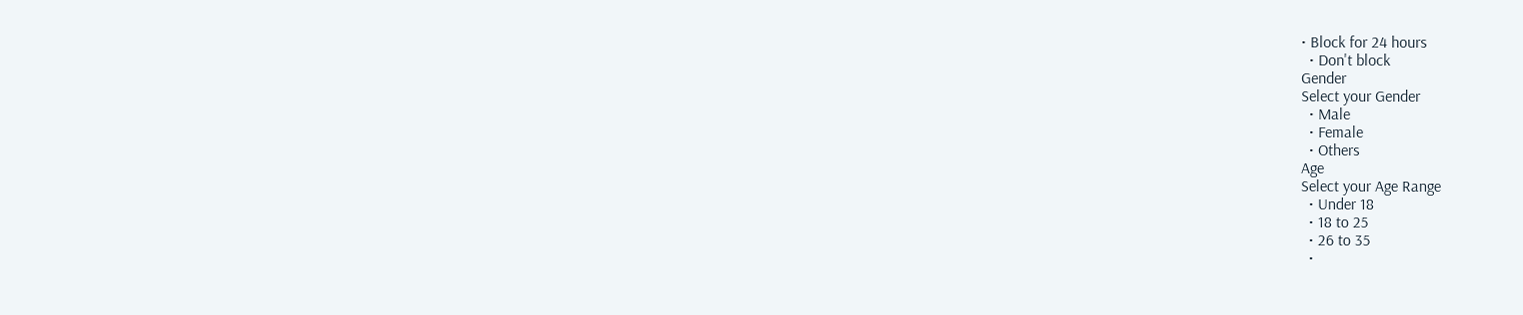• Block for 24 hours
  • Don't block
Gender
Select your Gender
  • Male
  • Female
  • Others
Age
Select your Age Range
  • Under 18
  • 18 to 25
  • 26 to 35
  •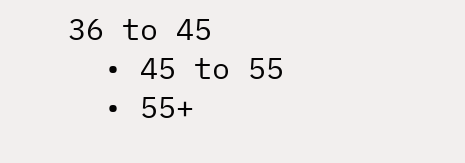36 to 45
  • 45 to 55
  • 55+